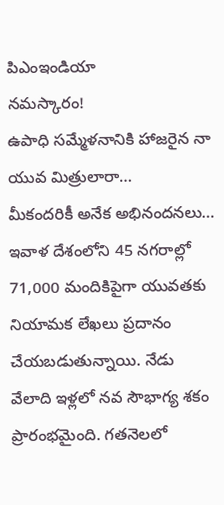పిఎంఇండియా
నమస్కారం!
ఉపాధి సమ్మేళనానికి హాజరైన నా యువ మిత్రులారా…
మీకందరికీ అనేక అభినందనలు… ఇవాళ దేశంలోని 45 నగరాల్లో 71,000 మందికిపైగా యువతకు నియామక లేఖలు ప్రదానం చేయబడుతున్నాయి. నేడు వేలాది ఇళ్లలో నవ సౌభాగ్య శకం ప్రారంభమైంది. గతనెలలో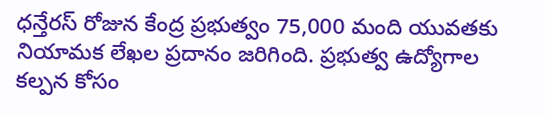ధన్తేరస్ రోజున కేంద్ర ప్రభుత్వం 75,000 మంది యువతకు నియామక లేఖల ప్రదానం జరిగింది. ప్రభుత్వ ఉద్యోగాల కల్పన కోసం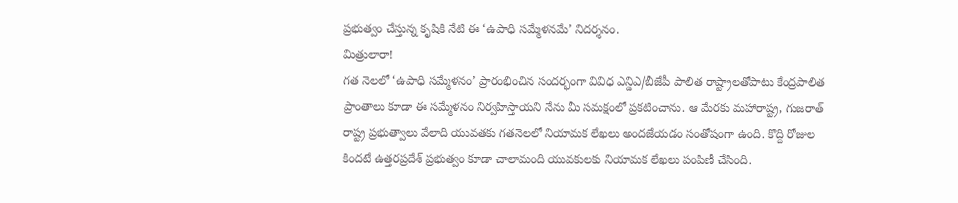ప్రభుత్వం చేస్తున్న కృషికి నేటి ఈ ‘ఉపాధి సమ్మేళనమే’ నిదర్శనం.
మిత్రులారా!
గత నెలలో ‘ఉపాధి సమ్మేళనం’ ప్రారంభించిన సందర్భంగా వివిధ ఎన్డిఎ/బీజేపీ పాలిత రాష్ట్రాలతోపాటు కేంద్రపాలిత ప్రాంతాలు కూడా ఈ సమ్మేళనం నిర్వహిస్తాయని నేను మీ సమక్షంలో ప్రకటించాను. ఆ మేరకు మహారాష్ట్ర, గుజరాత్ రాష్ట్ర ప్రభుత్వాలు వేలాది యువతకు గతనెలలో నియామక లేఖలు అందజేయడం సంతోషంగా ఉంది. కొద్ది రోజుల కిందటే ఉత్తరప్రదేశ్ ప్రభుత్వం కూడా చాలామంది యువకులకు నియామక లేఖలు పంపిణీ చేసింది.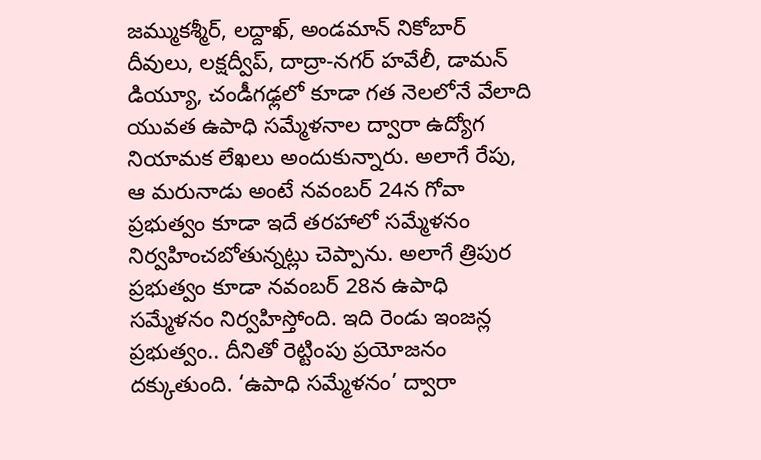జమ్ముకశ్మీర్, లద్దాఖ్, అండమాన్ నికోబార్ దీవులు, లక్షద్వీప్, దాద్రా-నగర్ హవేలీ, డామన్ డియ్యూ, చండీగఢ్లలో కూడా గత నెలలోనే వేలాది యువత ఉపాధి సమ్మేళనాల ద్వారా ఉద్యోగ నియామక లేఖలు అందుకున్నారు. అలాగే రేపు, ఆ మరునాడు అంటే నవంబర్ 24న గోవా ప్రభుత్వం కూడా ఇదే తరహాలో సమ్మేళనం నిర్వహించబోతున్నట్లు చెప్పాను. అలాగే త్రిపుర ప్రభుత్వం కూడా నవంబర్ 28న ఉపాధి సమ్మేళనం నిర్వహిస్తోంది. ఇది రెండు ఇంజన్ల ప్రభుత్వం.. దీనితో రెట్టింపు ప్రయోజనం దక్కుతుంది. ‘ఉపాధి సమ్మేళనం’ ద్వారా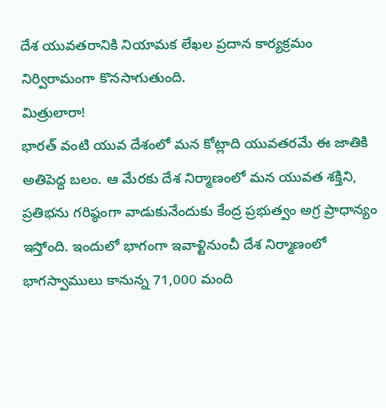దేశ యువతరానికి నియామక లేఖల ప్రదాన కార్యక్రమం నిర్విరామంగా కొనసాగుతుంది.
మిత్రులారా!
భారత్ వంటి యువ దేశంలో మన కోట్లాది యువతరమే ఈ జాతికి అతిపెద్ద బలం. ఆ మేరకు దేశ నిర్మాణంలో మన యువత శక్తిని, ప్రతిభను గరిష్ఠంగా వాడుకునేందుకు కేంద్ర ప్రభుత్వం అగ్ర ప్రాధాన్యం ఇస్తోంది. ఇందులో భాగంగా ఇవాళ్టినుంచీ దేశ నిర్మాణంలో భాగస్వాములు కానున్న 71,000 మంది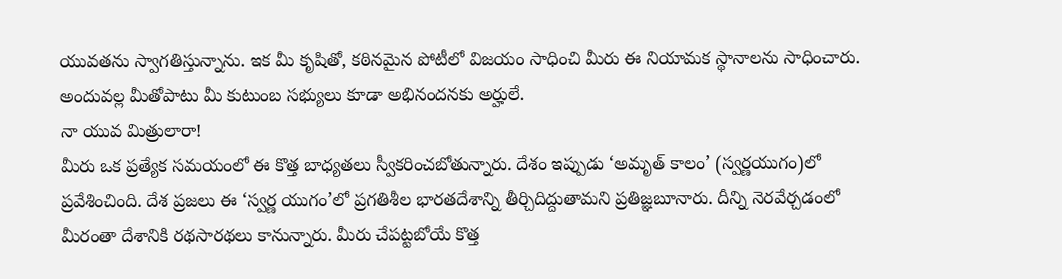యువతను స్వాగతిస్తున్నాను. ఇక మీ కృషితో, కఠినమైన పోటీలో విజయం సాధించి మీరు ఈ నియామక స్థానాలను సాధించారు. అందువల్ల మీతోపాటు మీ కుటుంబ సభ్యులు కూడా అభినందనకు అర్హులే.
నా యువ మిత్రులారా!
మీరు ఒక ప్రత్యేక సమయంలో ఈ కొత్త బాధ్యతలు స్వీకరించబోతున్నారు. దేశం ఇప్పుడు ‘అమృత్ కాలం’ (స్వర్ణయుగం)లో ప్రవేశించింది. దేశ ప్రజలు ఈ ‘స్వర్ణ యుగం’లో ప్రగతిశీల భారతదేశాన్ని తీర్చిదిద్దుతామని ప్రతిజ్ఞబూనారు. దీన్ని నెరవేర్చడంలో మీరంతా దేశానికి రథసారథలు కానున్నారు. మీరు చేపట్టబోయే కొత్త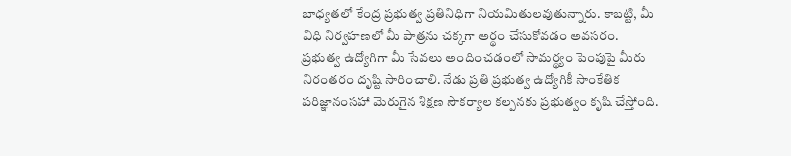బాధ్యతలో కేంద్ర ప్రభుత్వ ప్రతినిధిగా నియమితులవుతున్నారు. కాబట్టి, మీ విధి నిర్వహణలో మీ పాత్రను చక్కగా అర్థం చేసుకోవడం అవసరం. ప్రభుత్వ ఉద్యోగిగా మీ సేవలు అందించడంలో సామర్థ్యం పెంపుపై మీరు నిరంతరం దృష్టి సారించాలి. నేడు ప్రతి ప్రభుత్వ ఉద్యోగికీ సాంకేతిక పరిజ్ఞానంసహా మెరుగైన శిక్షణ సౌకర్యాల కల్పనకు ప్రభుత్వం కృషి చేస్తోంది.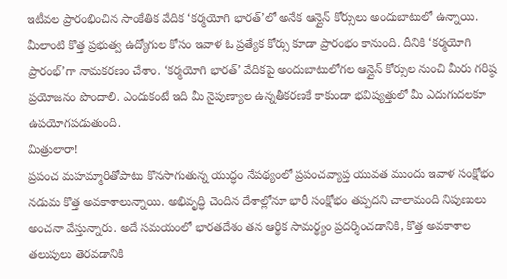ఇటీవల ప్రారంభించిన సాంకేతిక వేదిక ‘కర్మయోగి భారత్’లో అనేక ఆన్లైన్ కోర్సులు అందుబాటులో ఉన్నాయి. మీలాంటి కొత్త ప్రభుత్వ ఉద్యోగుల కోసం ఇవాళ ఓ ప్రత్యేక కోర్సు కూడా ప్రారంభం కానుంది. దీనికి ‘కర్మయోగి ప్రారంభ్’గా నామకరణం చేశాం. ‘కర్మయోగి భారత్’ వేదికపై అందుబాటులోగల ఆన్లైన్ కోర్సుల నుంచి మీరు గరిష్ఠ ప్రయోజనం పొందాలి. ఎందుకంటే ఇది మీ నైపుణ్యాల ఉన్నతీకరణకే కాకుండా భవిష్యత్తులో మీ ఎదుగుదలకూ ఉపయోగపడుతుంది.
మిత్రులారా!
ప్రపంచ మహమ్మారితోపాటు కొనసాగుతున్న యుద్ధం నేపథ్యంలో ప్రపంచవ్యాప్త యువత ముందు ఇవాళ సంక్షోభం నడుమ కొత్త అవకాశాలున్నాయి. అభివృద్ధి చెందిన దేశాల్లోనూ భారీ సంక్షోభం తప్పదని చాలామంది నిపుణులు అంచనా వేస్తున్నారు. అదే సమయంలో భారతదేశం తన ఆర్థిక సామర్థ్యం ప్రదర్శించడానికి, కొత్త అవకాశాల తలుపులు తెరవడానికి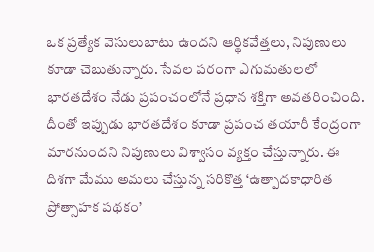ఒక ప్రత్యేక వెసులుబాటు ఉందని ఆర్థికవేత్తలు, నిపుణులు కూడా చెబుతున్నారు. సేవల పరంగా ఎగుమతులలో భారతదేశం నేడు ప్రపంచంలోనే ప్రధాన శక్తిగా అవతరించింది. దీంతో ఇప్పుడు భారతదేశం కూడా ప్రపంచ తయారీ కేంద్రంగా మారనుందని నిపుణులు విశ్వాసం వ్యక్తం చేస్తున్నారు. ఈ దిశగా మేము అమలు చేస్తున్న సరికొత్త ‘ఉత్పాదకాధారిత ప్రోత్సాహక పథకం’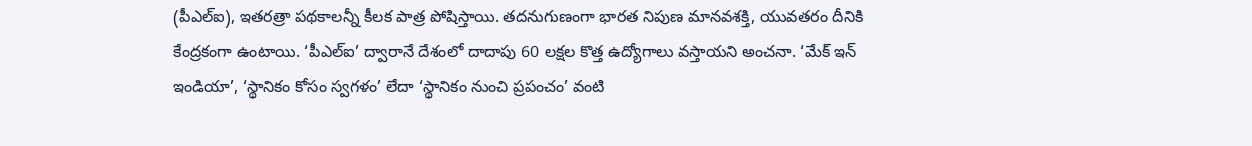(పీఎల్ఐ), ఇతరత్రా పథకాలన్నీ కీలక పాత్ర పోషిస్తాయి. తదనుగుణంగా భారత నిపుణ మానవశక్తి, యువతరం దీనికి కేంద్రకంగా ఉంటాయి. ‘పీఎల్ఐ’ ద్వారానే దేశంలో దాదాపు 60 లక్షల కొత్త ఉద్యోగాలు వస్తాయని అంచనా. ‘మేక్ ఇన్ ఇండియా’, ‘స్థానికం కోసం స్వగళం’ లేదా ‘స్థానికం నుంచి ప్రపంచం’ వంటి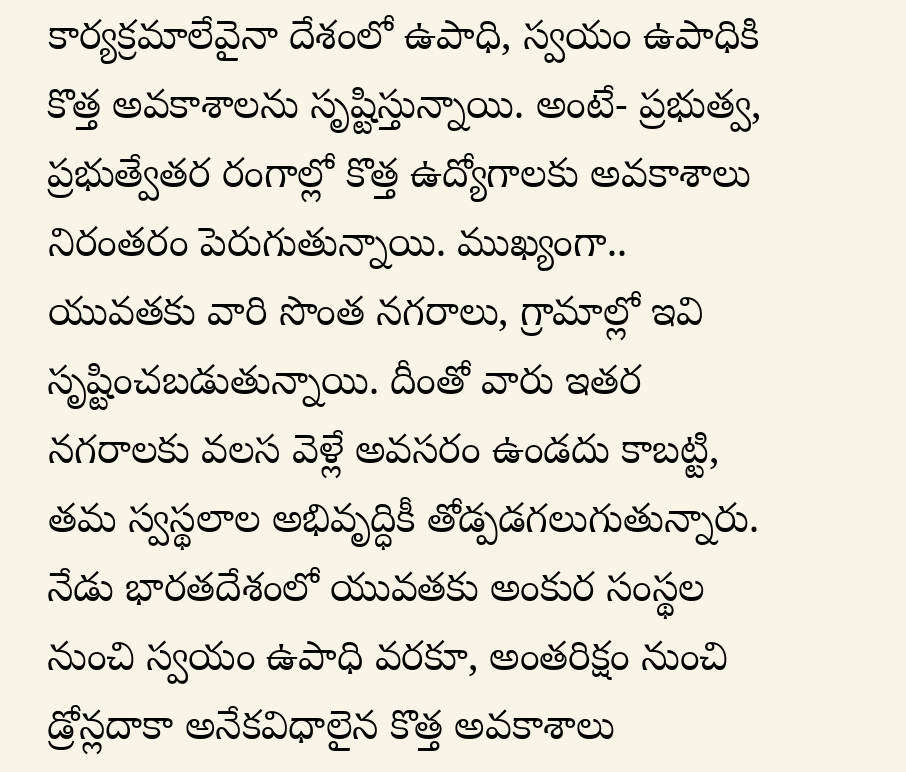కార్యక్రమాలేవైనా దేశంలో ఉపాధి, స్వయం ఉపాధికి కొత్త అవకాశాలను సృష్టిస్తున్నాయి. అంటే- ప్రభుత్వ, ప్రభుత్వేతర రంగాల్లో కొత్త ఉద్యోగాలకు అవకాశాలు నిరంతరం పెరుగుతున్నాయి. ముఖ్యంగా.. యువతకు వారి సొంత నగరాలు, గ్రామాల్లో ఇవి సృష్టించబడుతున్నాయి. దీంతో వారు ఇతర నగరాలకు వలస వెళ్లే అవసరం ఉండదు కాబట్టి, తమ స్వస్థలాల అభివృద్ధికీ తోడ్పడగలుగుతున్నారు.
నేడు భారతదేశంలో యువతకు అంకుర సంస్థల నుంచి స్వయం ఉపాధి వరకూ, అంతరిక్షం నుంచి డ్రోన్లదాకా అనేకవిధాలైన కొత్త అవకాశాలు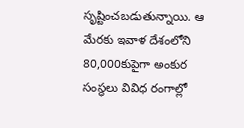సృష్టించబడుతున్నాయి. ఆ మేరకు ఇవాళ దేశంలోని 80,000కుపైగా అంకుర సంస్థలు వివిధ రంగాల్లో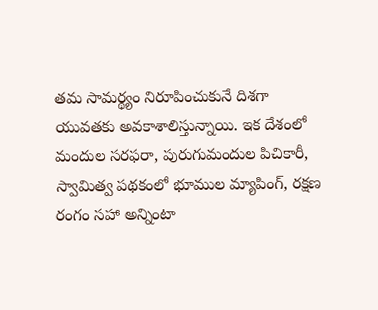తమ సామర్థ్యం నిరూపించుకునే దిశగా యువతకు అవకాశాలిస్తున్నాయి. ఇక దేశంలో మందుల సరఫరా, పురుగుమందుల పిచికారీ, స్వామిత్వ పథకంలో భూముల మ్యాపింగ్, రక్షణ రంగం సహా అన్నింటా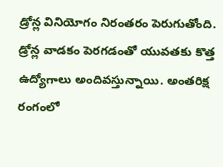డ్రోన్ల వినియోగం నిరంతరం పెరుగుతోంది. డ్రోన్ల వాడకం పెరగడంతో యువతకు కొత్త ఉద్యోగాలు అందివస్తున్నాయి. అంతరిక్ష రంగంలో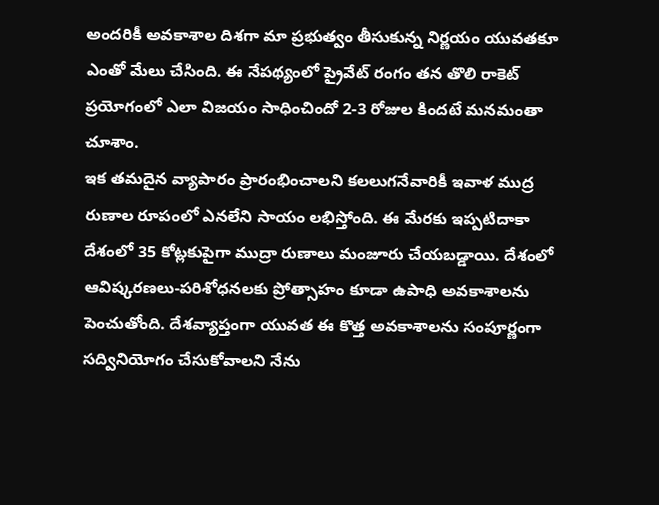అందరికీ అవకాశాల దిశగా మా ప్రభుత్వం తీసుకున్న నిర్ణయం యువతకూ ఎంతో మేలు చేసింది. ఈ నేపథ్యంలో ప్రైవేట్ రంగం తన తొలి రాకెట్ ప్రయోగంలో ఎలా విజయం సాధించిందో 2-3 రోజుల కిందటే మనమంతా చూశాం.
ఇక తమదైన వ్యాపారం ప్రారంభించాలని కలలుగనేవారికీ ఇవాళ ముద్ర రుణాల రూపంలో ఎనలేని సాయం లభిస్తోంది. ఈ మేరకు ఇప్పటిదాకా దేశంలో 35 కోట్లకుపైగా ముద్రా రుణాలు మంజూరు చేయబడ్డాయి. దేశంలో ఆవిష్కరణలు-పరిశోధనలకు ప్రోత్సాహం కూడా ఉపాధి అవకాశాలను పెంచుతోంది. దేశవ్యాప్తంగా యువత ఈ కొత్త అవకాశాలను సంపూర్ణంగా సద్వినియోగం చేసుకోవాలని నేను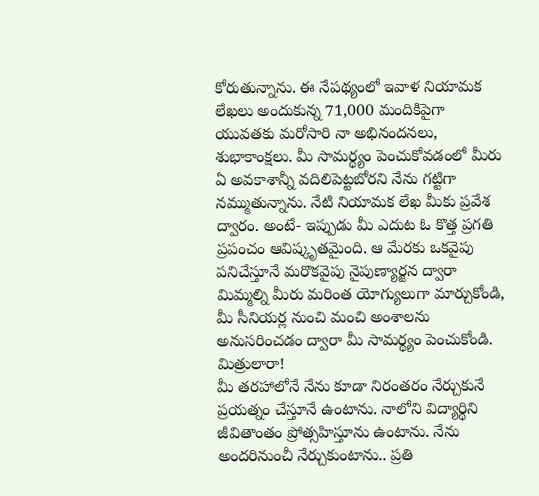కోరుతున్నాను. ఈ నేపథ్యంలో ఇవాళ నియామక లేఖలు అందుకున్న 71,000 మందికిపైగా యువతకు మరోసారి నా అభినందనలు, శుభాకాంక్షలు. మీ సామర్థ్యం పెంచుకోవడంలో మీరు ఏ అవకాశాన్నీ వదిలిపెట్టబోరని నేను గట్టిగా నమ్ముతున్నాను. నేటి నియామక లేఖ మీకు ప్రవేశ ద్వారం. అంటే- ఇప్పుడు మీ ఎదుట ఓ కొత్త ప్రగతి ప్రపంచం ఆవిష్కృతమైంది. ఆ మేరకు ఒకవైపు పనిచేస్తూనే మరొకవైపు నైపుణ్యార్జన ద్వారా మిమ్మల్ని మీరు మరింత యోగ్యులుగా మార్చుకోండి, మీ సీనియర్ల నుంచి మంచి అంశాలను అనుసరించడం ద్వారా మీ సామర్థ్యం పెంచుకోండి.
మిత్రులారా!
మీ తరహాలోనే నేను కూడా నిరంతరం నేర్చుకునే ప్రయత్నం చేస్తూనే ఉంటాను. నాలోని విద్యార్థిని జీవితాంతం ప్రోత్సహిస్తూను ఉంటాను. నేను అందరినుంచీ నేర్చుకుంటాను.. ప్రతి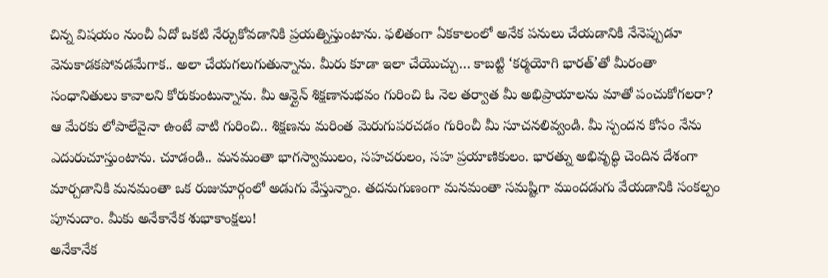చిన్న విషయం నుంచీ ఏదో ఒకటి నేర్చుకోవడానికి ప్రయత్నిస్తుంటాను. ఫలితంగా ఏకకాలంలో అనేక పనులు చేయడానికి నేనెప్పుడూ వెనుకాడకపోవడమేగాక.. అలా చేయగలుగుతున్నాను. మీరు కూడా ఇలా చేయొచ్చు… కాబట్టి ‘కర్మయోగి భారత్’తో మీరంతా సంధానితులు కావాలని కోరుకుంటున్నాను. మీ ఆన్లైన్ శిక్షణానుభవం గురించి ఓ నెల తర్వాత మీ అభిప్రాయాలను మాతో పంచుకోగలరా? ఆ మేరకు లోపాలేవైనా ఉంటే వాటి గురించి.. శిక్షణను మరింత మెరుగుపరచడం గురించీ మీ సూచనలివ్వండి. మీ స్పందన కోసం నేను ఎదురుచూస్తుంటాను. చూడండి.. మనమంతా భాగస్వాములం, సహచరులం, సహ ప్రయాణికులం. భారత్ను అభివృద్ధి చెందిన దేశంగా మార్చడానికి మనమంతా ఒక రుజుమార్గంలో అడుగు వేస్తున్నాం. తదనుగుణంగా మనమంతా సమష్టిగా ముందడుగు వేయడానికి సంకల్పం పూనుదాం. మీకు అనేకానేక శుభాకాంక్షలు!
అనేకానేక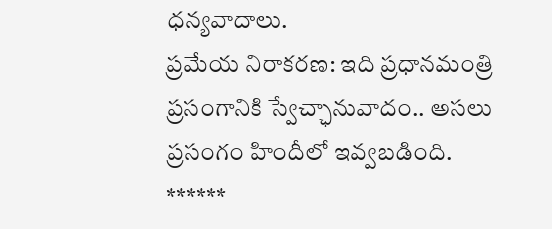ధన్యవాదాలు.
ప్రమేయ నిరాకరణ: ఇది ప్రధానమంత్రి ప్రసంగానికి స్వేచ్ఛానువాదం.. అసలు ప్రసంగం హిందీలో ఇవ్వబడింది.
******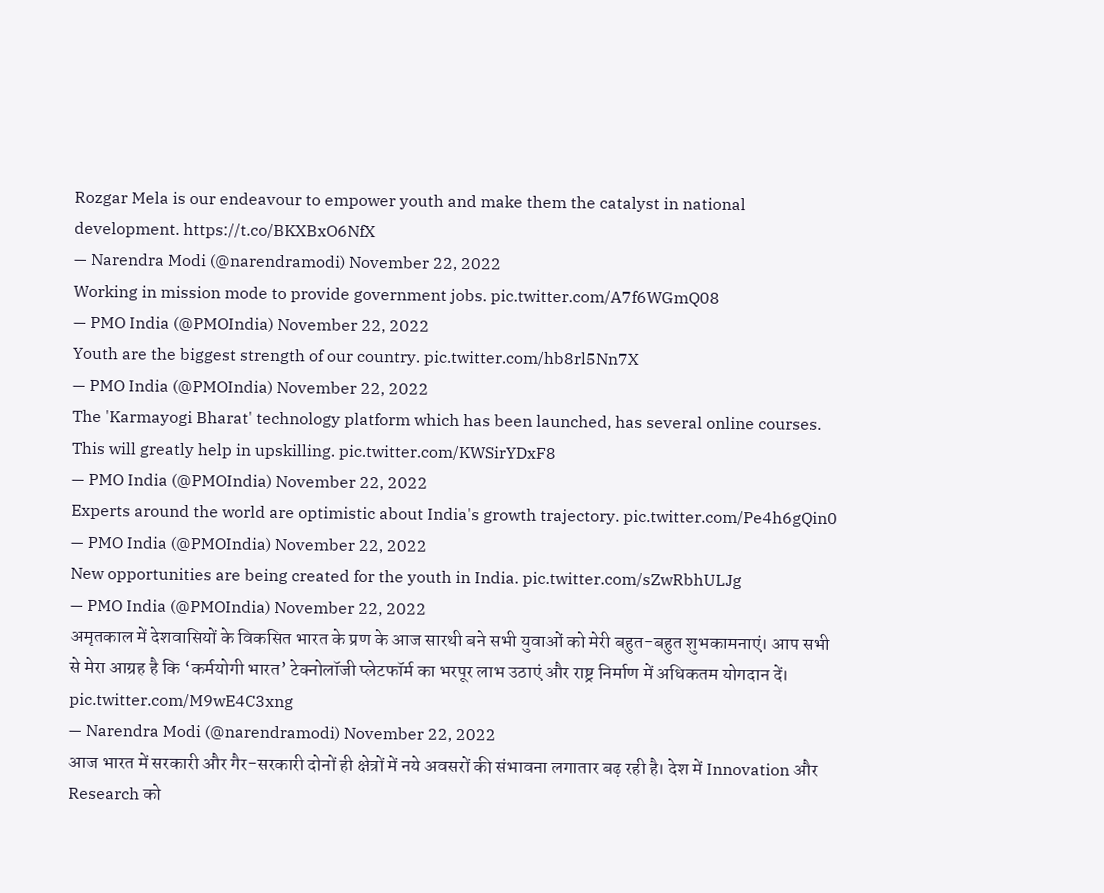Rozgar Mela is our endeavour to empower youth and make them the catalyst in national development. https://t.co/BKXBxO6NfX
— Narendra Modi (@narendramodi) November 22, 2022
Working in mission mode to provide government jobs. pic.twitter.com/A7f6WGmQ08
— PMO India (@PMOIndia) November 22, 2022
Youth are the biggest strength of our country. pic.twitter.com/hb8rl5Nn7X
— PMO India (@PMOIndia) November 22, 2022
The 'Karmayogi Bharat' technology platform which has been launched, has several online courses. This will greatly help in upskilling. pic.twitter.com/KWSirYDxF8
— PMO India (@PMOIndia) November 22, 2022
Experts around the world are optimistic about India's growth trajectory. pic.twitter.com/Pe4h6gQin0
— PMO India (@PMOIndia) November 22, 2022
New opportunities are being created for the youth in India. pic.twitter.com/sZwRbhULJg
— PMO India (@PMOIndia) November 22, 2022
अमृतकाल में देशवासियों के विकसित भारत के प्रण के आज सारथी बने सभी युवाओं को मेरी बहुत-बहुत शुभकामनाएं। आप सभी से मेरा आग्रह है कि ‘कर्मयोगी भारत’ टेक्नोलॉजी प्लेटफॉर्म का भरपूर लाभ उठाएं और राष्ट्र निर्माण में अधिकतम योगदान दें। pic.twitter.com/M9wE4C3xng
— Narendra Modi (@narendramodi) November 22, 2022
आज भारत में सरकारी और गैर-सरकारी दोनों ही क्षेत्रों में नये अवसरों की संभावना लगातार बढ़ रही है। देश में Innovation और Research को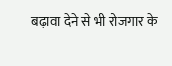बढ़ावा देने से भी रोजगार के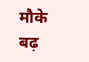मौके बढ़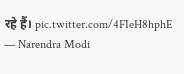रहे हैं। pic.twitter.com/4FIeH8hphE
— Narendra Modi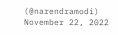(@narendramodi) November 22, 2022